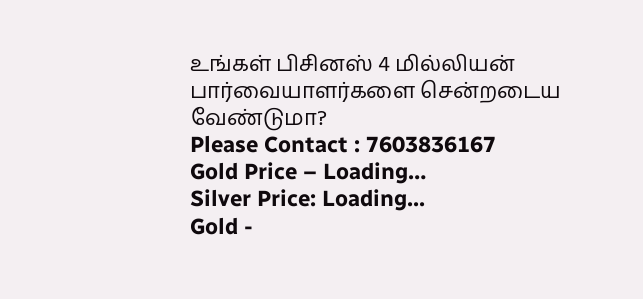உங்கள் பிசினஸ் 4 மில்லியன் பார்வையாளர்களை சென்றடைய வேண்டுமா?
Please Contact : 7603836167
Gold Price – Loading…
Silver Price: Loading...
Gold -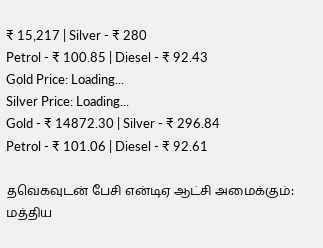₹ 15,217 | Silver - ₹ 280
Petrol - ₹ 100.85 | Diesel - ₹ 92.43
Gold Price: Loading...
Silver Price: Loading...
Gold - ₹ 14872.30 | Silver - ₹ 296.84
Petrol - ₹ 101.06 | Diesel - ₹ 92.61

தவெகவுடன் பேசி என்டிஏ ஆட்சி அமைக்கும்: மத்திய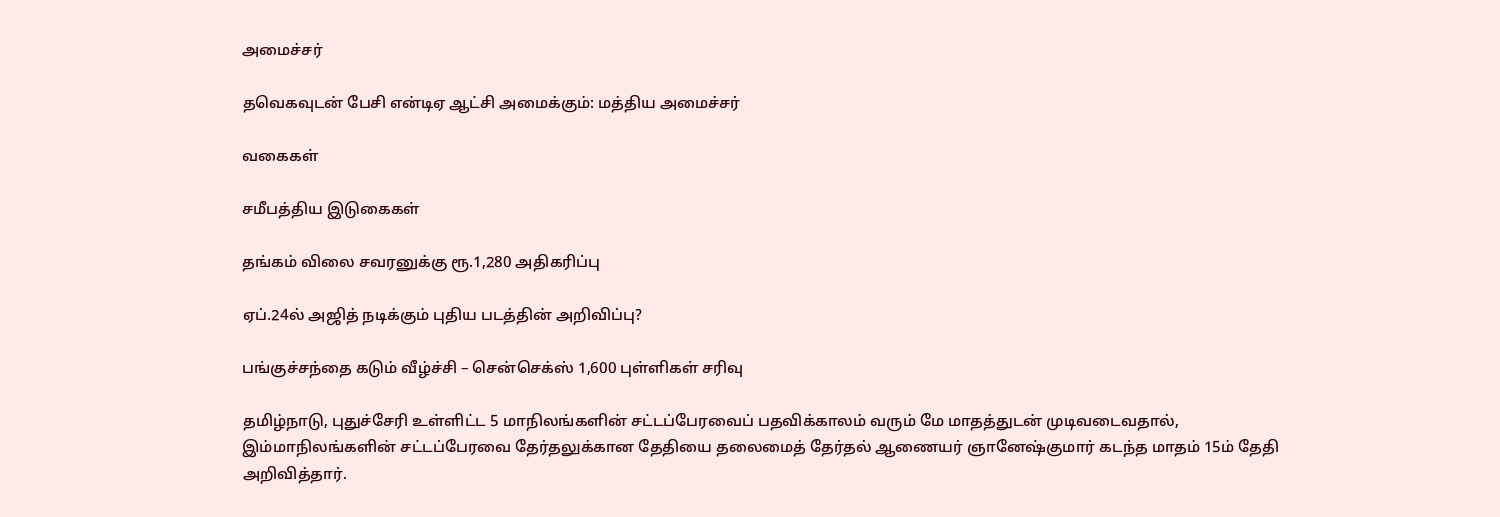அமைச்சர்

தவெகவுடன் பேசி என்டிஏ ஆட்சி அமைக்கும்: மத்திய அமைச்சர்

வகைகள்

சமீபத்திய இடுகைகள்

தங்கம் விலை சவரனுக்கு ரூ.1,280 அதிகரிப்பு

ஏப்.24ல் அஜித் நடிக்கும் புதிய படத்தின் அறிவிப்பு?

பங்குச்சந்தை கடும் வீழ்ச்சி – சென்செக்ஸ் 1,600 புள்ளிகள் சரிவு

தமிழ்நாடு, புதுச்சேரி உள்ளிட்ட 5 மாநிலங்களின் சட்டப்பேரவைப் பதவிக்காலம் வரும் மே மாதத்துடன் முடிவடைவதால், இம்மாநிலங்களின் சட்டப்பேரவை தேர்தலுக்கான தேதியை தலைமைத் தேர்தல் ஆணையர் ஞானேஷ்குமார் கடந்த மாதம் 15ம் தேதி அறிவித்தார்.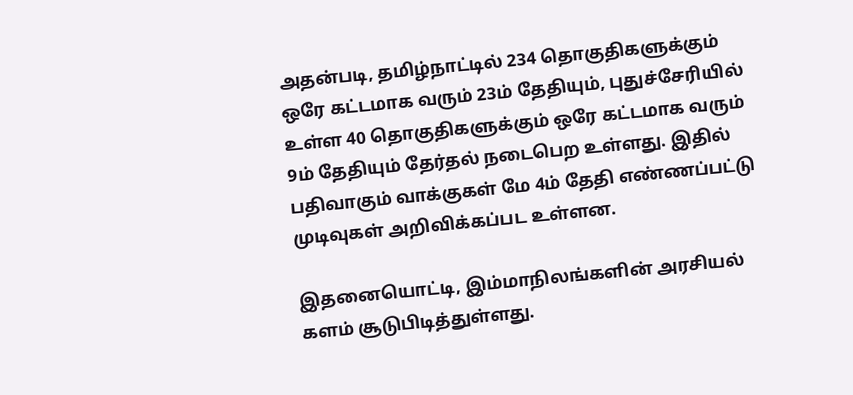அதன்படி, தமிழ்நாட்டில் 234 தொகுதிகளுக்கும் ஒரே கட்டமாக வரும் 23ம் தேதியும், புதுச்சேரியில் உள்ள 40 தொகுதிகளுக்கும் ஒரே கட்டமாக வரும் 9ம் தேதியும் தேர்தல் நடைபெற உள்ளது. இதில் பதிவாகும் வாக்குகள் மே 4ம் தேதி எண்ணப்பட்டு முடிவுகள் அறிவிக்கப்பட உள்ளன.

இதனையொட்டி, இம்மாநிலங்களின் அரசியல் களம் சூடுபிடித்துள்ளது.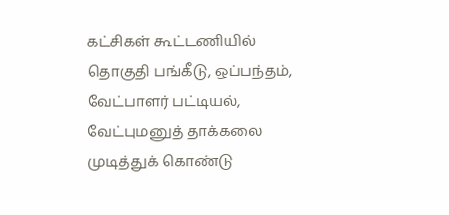கட்சிகள் கூட்டணியில் தொகுதி பங்கீடு, ஒப்பந்தம், வேட்பாளர் பட்டியல், வேட்புமனுத் தாக்கலை முடித்துக் கொண்டு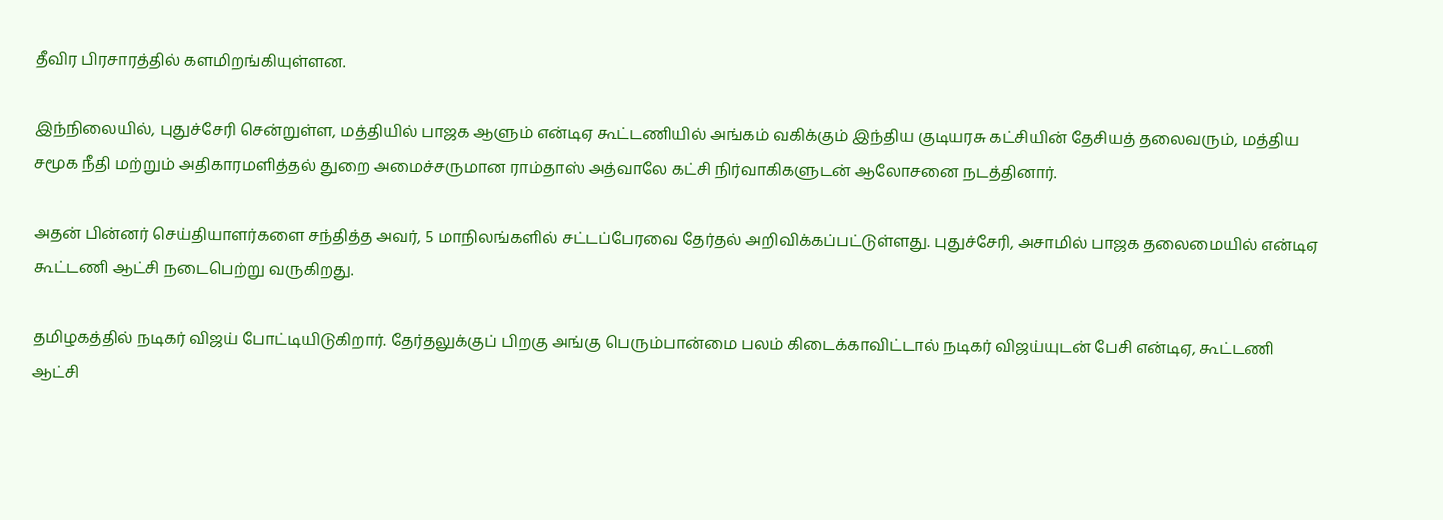தீவிர பிரசாரத்தில் களமிறங்கியுள்ளன.

இந்நிலையில், புதுச்சேரி சென்றுள்ள, மத்தியில் பாஜக ஆளும் என்டிஏ கூட்டணியில் அங்கம் வகிக்கும் இந்திய குடியரசு கட்சியின் தேசியத் தலைவரும், மத்திய சமூக நீதி மற்றும் அதிகாரமளித்தல் துறை அமைச்சருமான ராம்தாஸ் அத்வாலே கட்சி நிர்வாகிகளுடன் ஆலோசனை நடத்தினார்.

அதன் பின்னர் செய்தியாளர்களை சந்தித்த அவர், 5 மாநிலங்களில் சட்டப்பேரவை தேர்தல் அறிவிக்கப்பட்டுள்ளது. புதுச்சேரி, அசாமில் பாஜக தலைமையில் என்டிஏ கூட்டணி ஆட்சி நடைபெற்று வருகிறது.

தமிழகத்தில் நடிகர் விஜய் போட்டியிடுகிறார். தேர்தலுக்குப் பிறகு அங்கு பெரும்பான்மை பலம் கிடைக்காவிட்டால் நடிகர் விஜய்யுடன் பேசி என்டிஏ, கூட்டணி ஆட்சி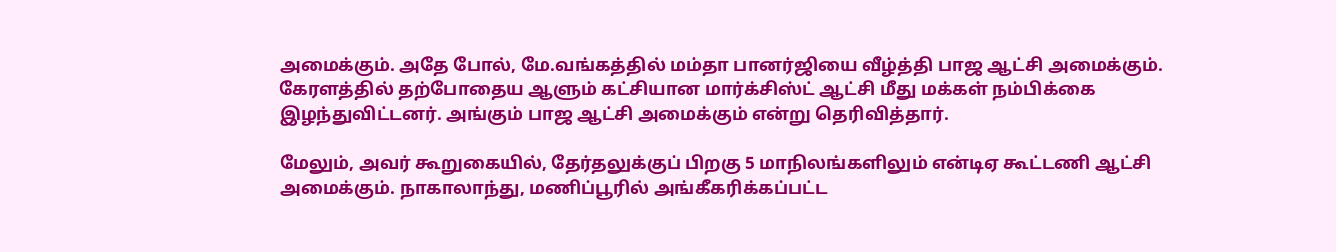அமைக்கும். அதே போல், மே.வங்கத்தில் மம்தா பானர்ஜியை வீழ்த்தி பாஜ ஆட்சி அமைக்கும். கேரளத்தில் தற்போதைய ஆளும் கட்சியான மார்க்சிஸ்ட் ஆட்சி மீது மக்கள் நம்பிக்கை இழந்துவிட்டனர். அங்கும் பாஜ ஆட்சி அமைக்கும் என்று தெரிவித்தார்.

மேலும், அவர் கூறுகையில், தேர்தலுக்குப் பிறகு 5 மாநிலங்களிலும் என்டிஏ கூட்டணி ஆட்சி அமைக்கும். நாகாலாந்து, மணிப்பூரில் அங்கீகரிக்கப்பட்ட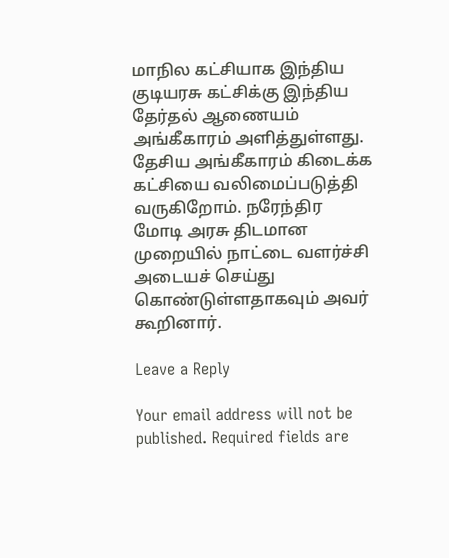மாநில கட்சியாக இந்திய குடியரசு கட்சிக்கு இந்திய தேர்தல் ஆணையம் அங்கீகாரம் அளித்துள்ளது. தேசிய அங்கீகாரம் கிடைக்க கட்சியை வலிமைப்படுத்தி வருகிறோம். நரேந்திர மோடி அரசு திடமான முறையில் நாட்டை வளர்ச்சி அடையச் செய்து கொண்டுள்ளதாகவும் அவர் கூறினார்.

Leave a Reply

Your email address will not be published. Required fields are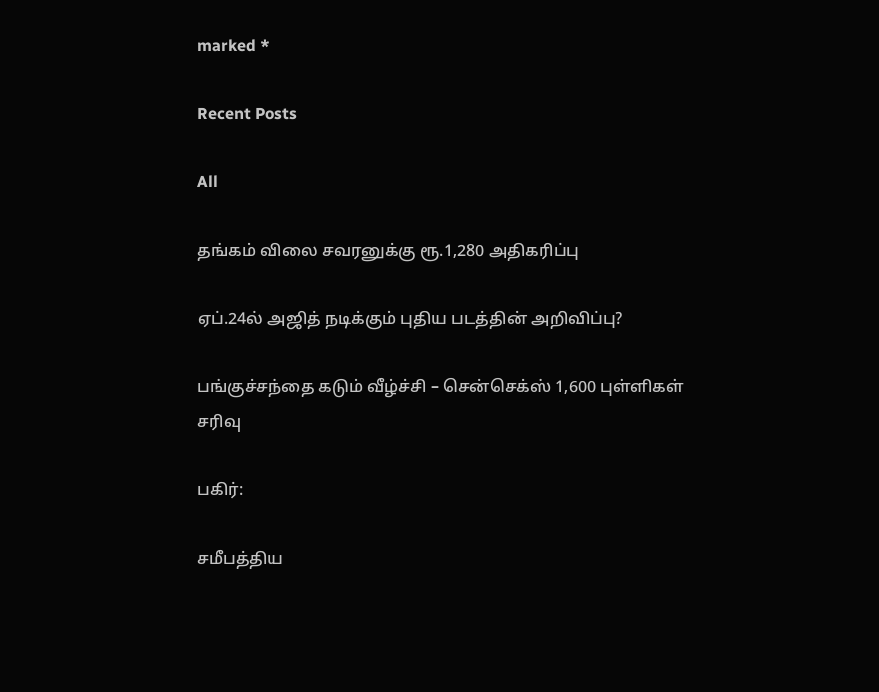marked *

Recent Posts

All

தங்கம் விலை சவரனுக்கு ரூ.1,280 அதிகரிப்பு

ஏப்.24ல் அஜித் நடிக்கும் புதிய படத்தின் அறிவிப்பு?

பங்குச்சந்தை கடும் வீழ்ச்சி – சென்செக்ஸ் 1,600 புள்ளிகள் சரிவு

பகிர்:

சமீபத்திய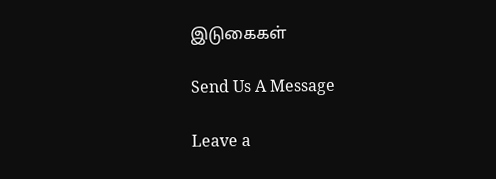இடுகைகள்

Send Us A Message

Leave a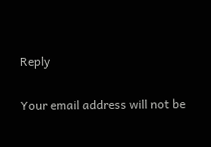Reply

Your email address will not be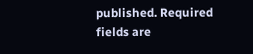published. Required fields are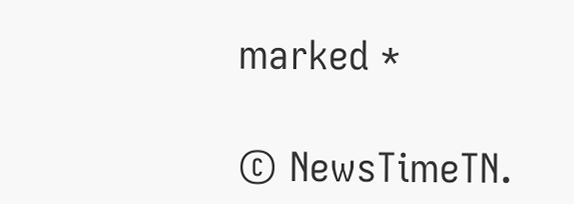marked *

© NewsTimeTN.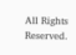All Rights Reserved.